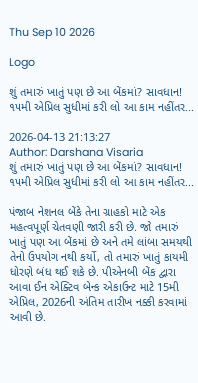Thu Sep 10 2026

Logo

શું તમારું ખાતું પણ છે આ બેંકમાં? સાવધાન! ૧૫મી એપ્રિલ સુધીમાં કરી લો આ કામ નહીંતર...

2026-04-13 21:13:27
Author: Darshana Visaria
શું તમારું ખાતું પણ છે આ બેંકમાં? સાવધાન! ૧૫મી એપ્રિલ સુધીમાં કરી લો આ કામ નહીંતર...

પંજાબ નેશનલ બેંકે તેના ગ્રાહકો માટે એક મહત્વપૂર્ણ ચેતવણી જારી કરી છે. જો તમારું ખાતું પણ આ બેંકમાં છે અને તમે લાંબા સમયથી તેનો ઉપયોગ નથી કર્યો, તો તમારું ખાતું કાયમી ધોરણે બંધ થઈ શકે છે. પીએનબી બેંક દ્વારા આવા ઈન એક્ટિવ બેન્ક એકાઉન્ટ માટે 15મી એપ્રિલ, 2026ની અંતિમ તારીખ નક્કી કરવામાં આવી છે.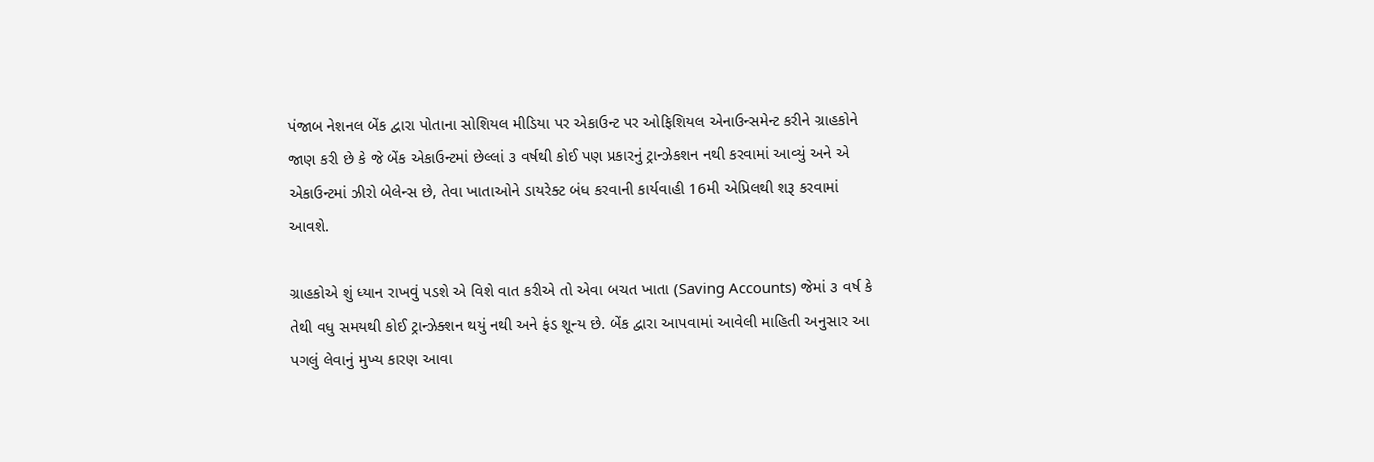પંજાબ નેશનલ બેંક દ્વારા પોતાના સોશિયલ મીડિયા પર એકાઉન્ટ પર ઓફિશિયલ એનાઉન્સમેન્ટ કરીને ગ્રાહકોને જાણ કરી છે કે જે બેંક એકાઉન્ટમાં છેલ્લાં ૩ વર્ષથી કોઈ પણ પ્રકારનું ટ્રાન્ઝેકશન નથી કરવામાં આવ્યું અને એ એકાઉન્ટમાં ઝીરો બેલેન્સ છે, તેવા ખાતાઓને ડાયરેક્ટ બંધ કરવાની કાર્યવાહી 16મી એપ્રિલથી શરૂ કરવામાં આવશે.

ગ્રાહકોએ શું ધ્યાન રાખવું પડશે એ વિશે વાત કરીએ તો એવા બચત ખાતા (Saving Accounts) જેમાં ૩ વર્ષ કે તેથી વધુ સમયથી કોઈ ટ્રાન્ઝેક્શન થયું નથી અને ફંડ શૂન્ય છે. બેંક દ્વારા આપવામાં આવેલી માહિતી અનુસાર આ પગલું લેવાનું મુખ્ય કારણ આવા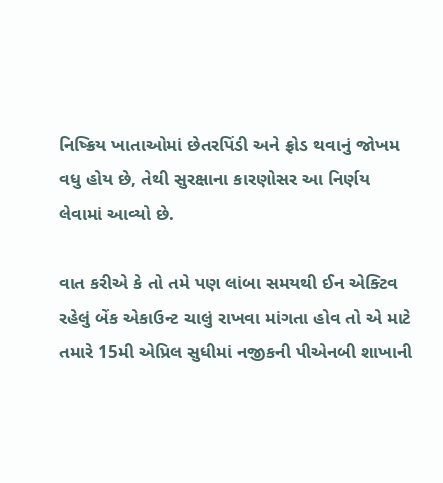નિષ્ક્રિય ખાતાઓમાં છેતરપિંડી અને ફ્રોડ થવાનું જોખમ વધુ હોય છે, તેથી સુરક્ષાના કારણોસર આ નિર્ણય લેવામાં આવ્યો છે.

વાત કરીએ કે તો તમે પણ લાંબા સમયથી ઈન એક્ટિવ રહેલું બેંક એકાઉન્ટ ચાલું રાખવા માંગતા હોવ તો એ માટે તમારે 15મી એપ્રિલ સુધીમાં નજીકની પીએનબી શાખાની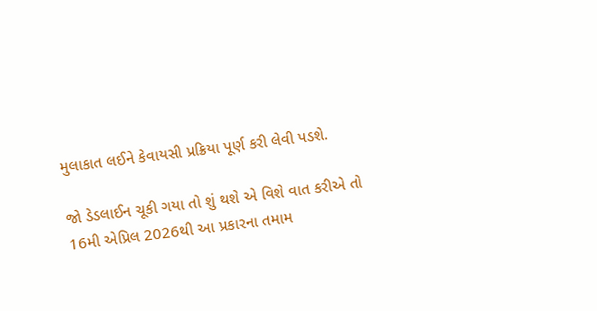મુલાકાત લઈને કેવાયસી પ્રક્રિયા પૂર્ણ કરી લેવી પડશે.

જો ડેડલાઈન ચૂકી ગયા તો શું થશે એ વિશે વાત કરીએ તો 16મી એપ્રિલ 2026થી આ પ્રકારના તમામ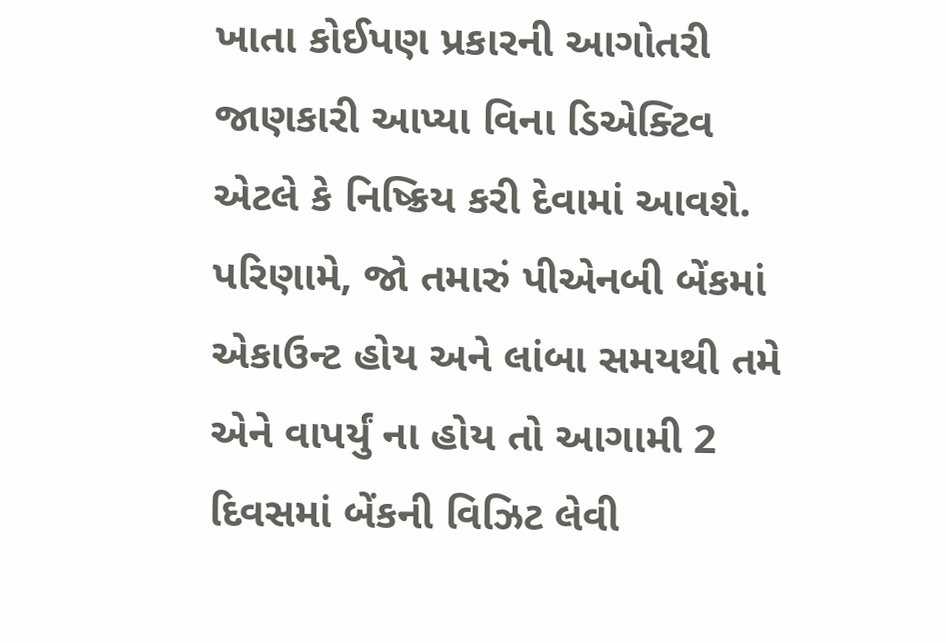ખાતા કોઈપણ પ્રકારની આગોતરી જાણકારી આપ્યા વિના ડિએક્ટિવ એટલે કે નિષ્ક્રિય કરી દેવામાં આવશે. પરિણામે, જો તમારું પીએનબી બેંકમાં એકાઉન્ટ હોય અને લાંબા સમયથી તમે એને વાપર્યું ના હોય તો આગામી 2 દિવસમાં બેંકની વિઝિટ લેવી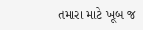તમારા માટે ખૂબ જ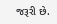જરૂરી છે.